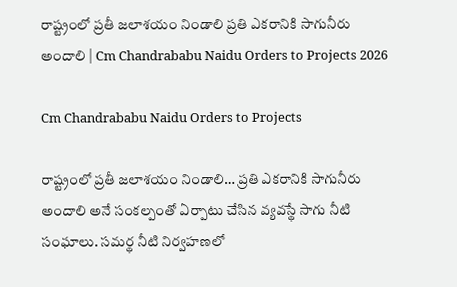రాష్ట్రంలో ప్రతీ జలాశయం నిండాలి ప్రతి ఎకరానికి సాగునీరు అందాలి | Cm Chandrababu Naidu Orders to Projects 2026

Cm Chandrababu Naidu Orders to Projects

రాష్ట్రంలో ప్రతీ జలాశయం నిండాలి… ప్రతి ఎకరానికి సాగునీరు అందాలి అనే సంకల్పంతో ఏర్పాటు చేసిన వ్యవస్థే సాగు నీటి సంఘాలు. సమర్థ నీటి నిర్వహణలో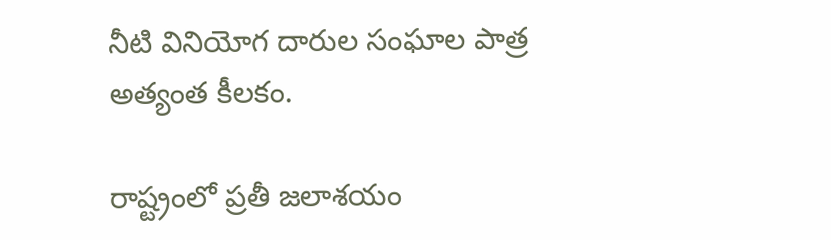నీటి వినియోగ దారుల సంఘాల పాత్ర అత్యంత కీలకం.

రాష్ట్రంలో ప్రతీ జలాశయం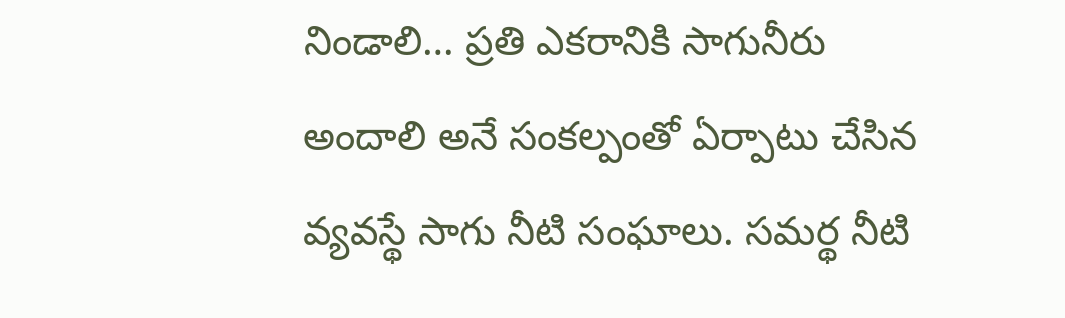నిండాలి… ప్రతి ఎకరానికి సాగునీరు అందాలి అనే సంకల్పంతో ఏర్పాటు చేసిన వ్యవస్థే సాగు నీటి సంఘాలు. సమర్థ నీటి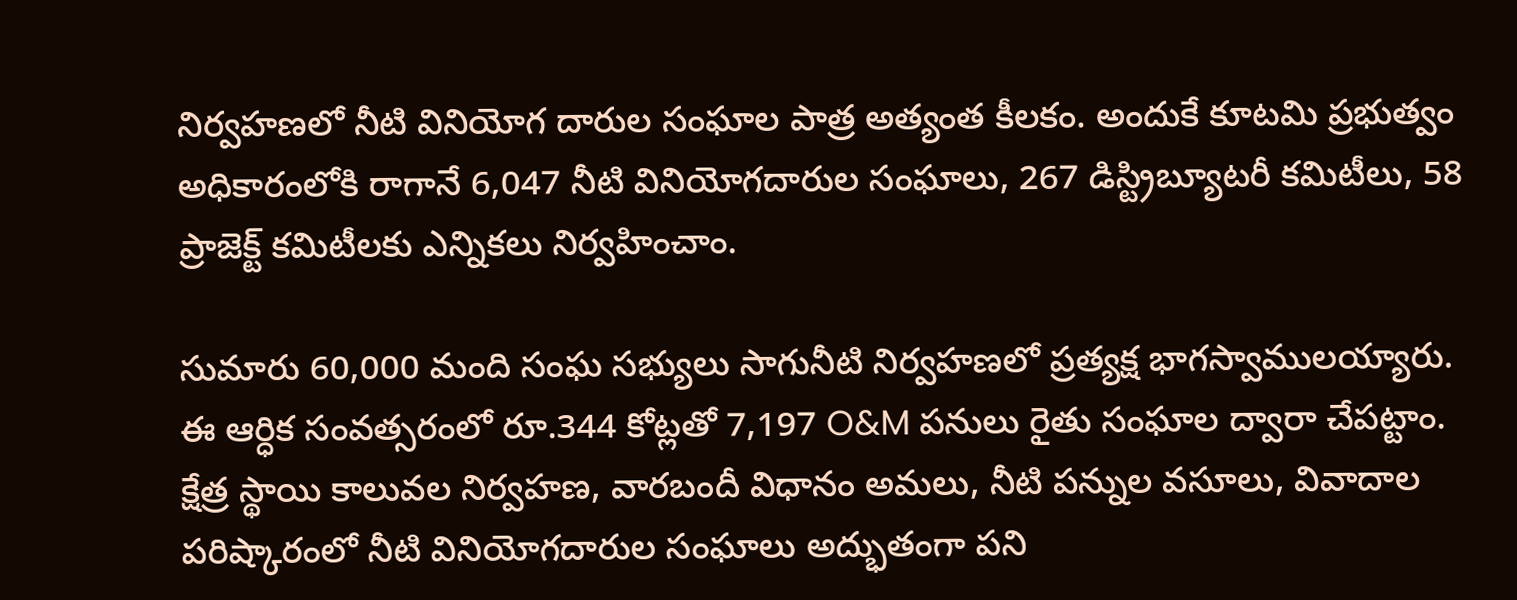నిర్వహణలో నీటి వినియోగ దారుల సంఘాల పాత్ర అత్యంత కీలకం. అందుకే కూటమి ప్రభుత్వం అధికారంలోకి రాగానే 6,047 నీటి వినియోగదారుల సంఘాలు, 267 డిస్ట్రిబ్యూటరీ కమిటీలు, 58 ప్రాజెక్ట్ కమిటీలకు ఎన్నికలు నిర్వహించాం.

సుమారు 60,000 మంది సంఘ సభ్యులు సాగునీటి నిర్వహణలో ప్రత్యక్ష భాగస్వాములయ్యారు. ఈ ఆర్ధిక సంవత్సరంలో రూ.344 కోట్లతో 7,197 O&M పనులు రైతు సంఘాల ద్వారా చేపట్టాం. క్షేత్ర స్థాయి కాలువల నిర్వహణ, వారబందీ విధానం అమలు, నీటి పన్నుల వసూలు, వివాదాల పరిష్కారంలో నీటి వినియోగదారుల సంఘాలు అద్భుతంగా పని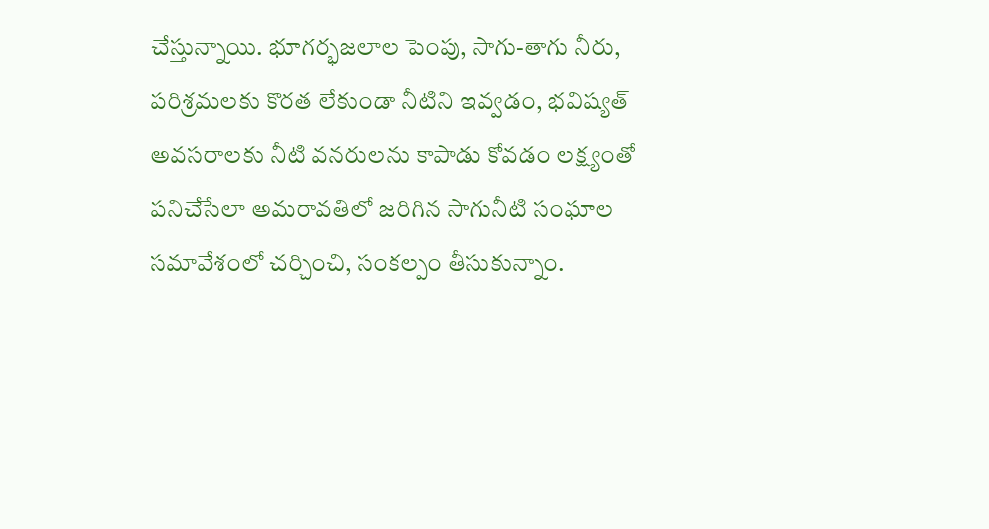చేస్తున్నాయి. భూగర్భజలాల పెంపు, సాగు-తాగు నీరు, పరిశ్రమలకు కొరత లేకుండా నీటిని ఇవ్వడం, భవిష్యత్ అవసరాలకు నీటి వనరులను కాపాడు కోవడం లక్ష్యంతో పనిచేసేలా అమరావతిలో జరిగిన సాగునీటి సంఘాల సమావేశంలో చర్చించి, సంకల్పం తీసుకున్నాం.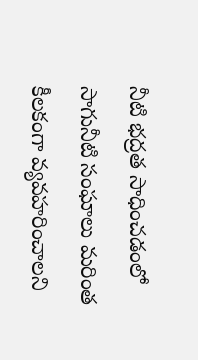నీటి భద్రత సాధించడంలో సాగునీటి సంఘాలు మరింత కీలకంగా వ్యవహరించాలని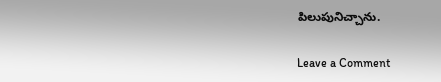పిలుపునిచ్చాను.

Leave a Comment